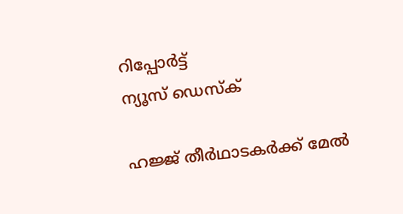റിപ്പോര്‍ട്ട്
ന്യൂസ് ഡെസ്ക്

ഹജ്ജ് തീര്‍ഥാടകര്‍ക്ക് മേല്‍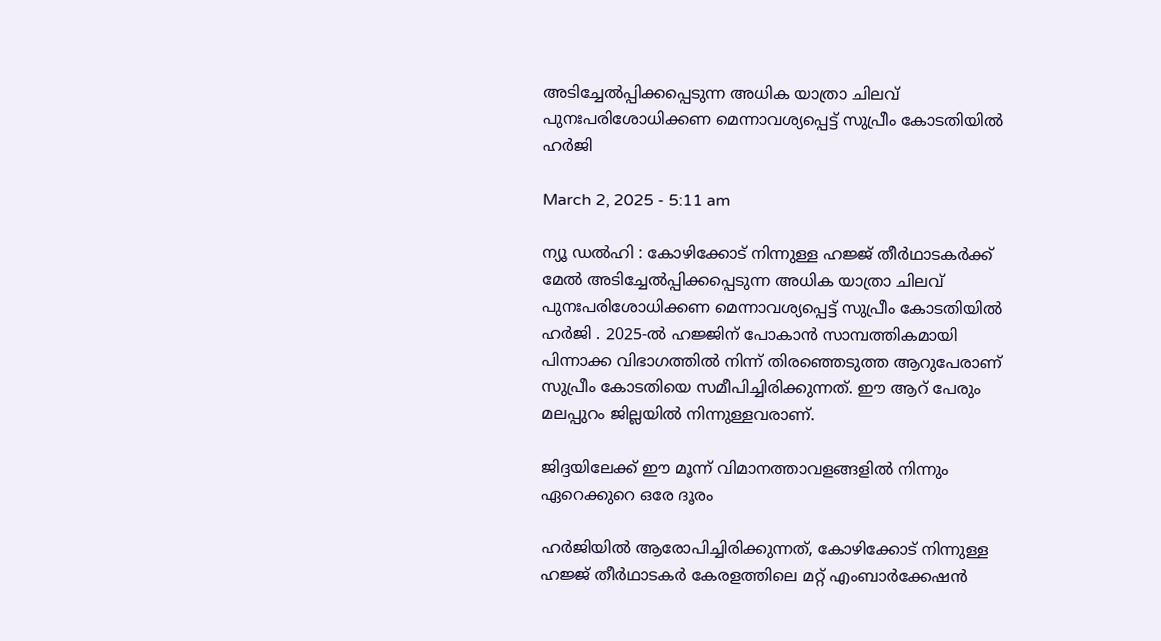അടിച്ചേല്‍പ്പിക്കപ്പെടുന്ന അധിക യാത്രാ ചിലവ് പുനഃപരിശോധിക്കണ മെന്നാവശ്യപ്പെട്ട് സുപ്രീം കോടതിയില്‍ ഹര്‍ജി

March 2, 2025 - 5:11 am

ന്യൂ ഡൽഹി : കോഴിക്കോട് നിന്നുള്ള ഹജ്ജ് തീര്‍ഥാടകര്‍ക്ക് മേല്‍ അടിച്ചേല്‍പ്പിക്കപ്പെടുന്ന അധിക യാത്രാ ചിലവ് പുനഃപരിശോധിക്കണ മെന്നാവശ്യപ്പെട്ട് സുപ്രീം കോടതിയില്‍ ഹര്‍ജി . 2025-ല്‍ ഹജ്ജിന് പോകാന്‍ സാമ്പത്തികമായി പിന്നാക്ക വിഭാഗത്തില്‍ നിന്ന് തിരഞ്ഞെടുത്ത ആറുപേരാണ് സുപ്രീം കോടതിയെ സമീപിച്ചിരിക്കുന്നത്. ഈ ആറ് പേരും മലപ്പുറം ജില്ലയില്‍ നിന്നുള്ളവരാണ്.

ജിദ്ദയിലേക്ക് ഈ മൂന്ന് വിമാനത്താവളങ്ങളില്‍ നിന്നും ഏറെക്കുറെ ഒരേ ദൂരം

ഹര്‍ജിയില്‍ ആരോപിച്ചിരിക്കുന്നത്, കോഴിക്കോട് നിന്നുള്ള ഹജ്ജ് തീര്‍ഥാടകര്‍ കേരളത്തിലെ മറ്റ് എംബാര്‍ക്കേഷന്‍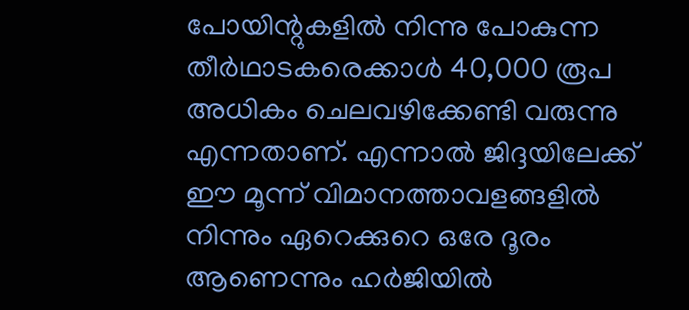പോയിന്റുകളില്‍ നിന്നു പോകുന്ന തീര്‍ഥാടകരെക്കാള്‍ 40,000 രൂപ അധികം ചെലവഴിക്കേണ്ടി വരുന്നു എന്നതാണ്. എന്നാല്‍ ജിദ്ദയിലേക്ക് ഈ മൂന്ന് വിമാനത്താവളങ്ങളില്‍ നിന്നും ഏറെക്കുറെ ഒരേ ദൂരം ആണെന്നും ഹര്‍ജിയില്‍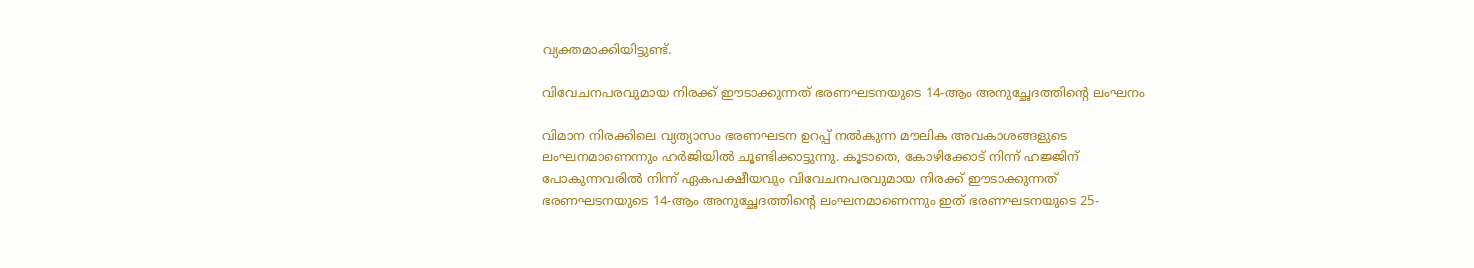വ്യക്തമാക്കിയിട്ടുണ്ട്.

വിവേചനപരവുമായ നിരക്ക് ഈടാക്കുന്നത് ഭരണഘടനയുടെ 14-ആം അനുച്ഛേദത്തിന്റെ ലംഘനം

വിമാന നിരക്കിലെ വ്യത്യാസം ഭരണഘടന ഉറപ്പ് നല്‍കുന്ന മൗലിക അവകാശങ്ങളുടെ ലംഘനമാണെന്നും ഹര്‍ജിയില്‍ ചൂണ്ടിക്കാട്ടുന്നു. കൂടാതെ, കോഴിക്കോട് നിന്ന് ഹജ്ജിന് പോകുന്നവരില്‍ നിന്ന് ഏകപക്ഷീയവും വിവേചനപരവുമായ നിരക്ക് ഈടാക്കുന്നത് ഭരണഘടനയുടെ 14-ആം അനുച്ഛേദത്തിന്റെ ലംഘനമാണെന്നും ഇത് ഭരണഘടനയുടെ 25-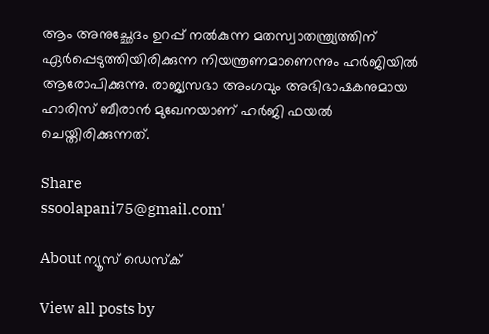ആം അനുച്ഛേദം ഉറപ്പ് നല്‍കുന്ന മതസ്വാതന്ത്ര്യത്തിന് ഏര്‍പ്പെടുത്തിയിരിക്കുന്ന നിയന്ത്രണമാണെന്നും ഹര്‍ജിയില്‍ ആരോപിക്കുന്നു. രാജ്യസഭാ അംഗവും അഭിഭാഷകനുമായ ഹാരിസ് ബീരാന്‍ മുഖേനയാണ് ഹര്‍ജി ഫയല്‍ ചെയ്തിരിക്കുന്നത്.

Share
ssoolapani75@gmail.com'

About ന്യൂസ് ഡെസ്ക്

View all posts by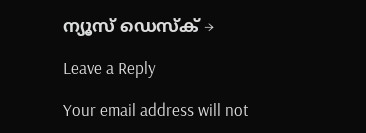ന്യൂസ് ഡെസ്ക് →

Leave a Reply

Your email address will not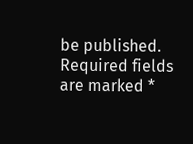be published. Required fields are marked *